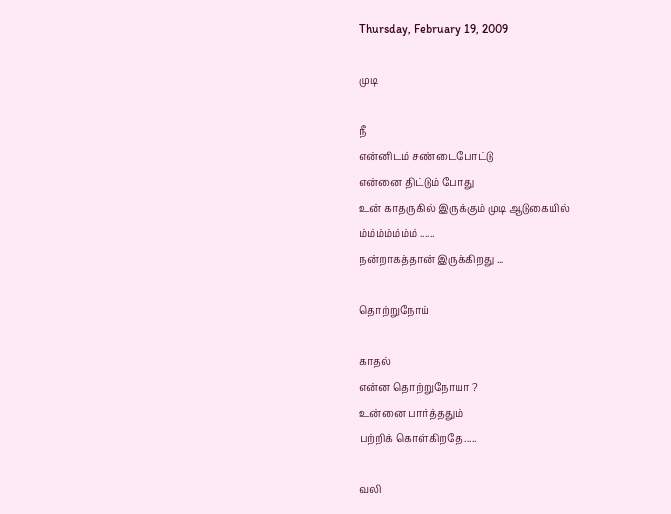Thursday, February 19, 2009

முடி

நீ
என்னிடம் சண்டைபோட்டு
என்னை திட்டும் போது
உன் காதருகில் இருக்கும் முடி ஆடுகையில்
ம்ம்ம்ம்ம்ம்ம் ......
நன்றாகத்தான் இருக்கிறது ...

தொற்றுநோய்

காதல்
என்ன தொற்றுநோயா ?
உன்னை பார்த்ததும்
பற்றிக் கொள்கிறதே.....

வலி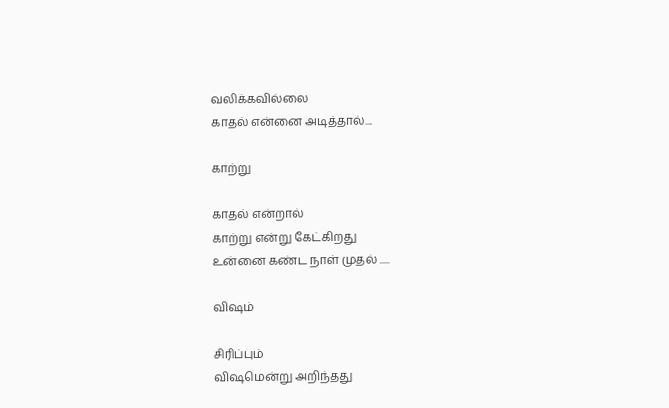வலிக்கவில்லை
காதல் என்னை அடித்தால்....

காற்று

காதல் என்றால்
காற்று என்று கேட்கிறது
உன்னை கண்ட நாள் முதல் .....

விஷம்

சிரிப்பும்
விஷமென்று அறிந்தது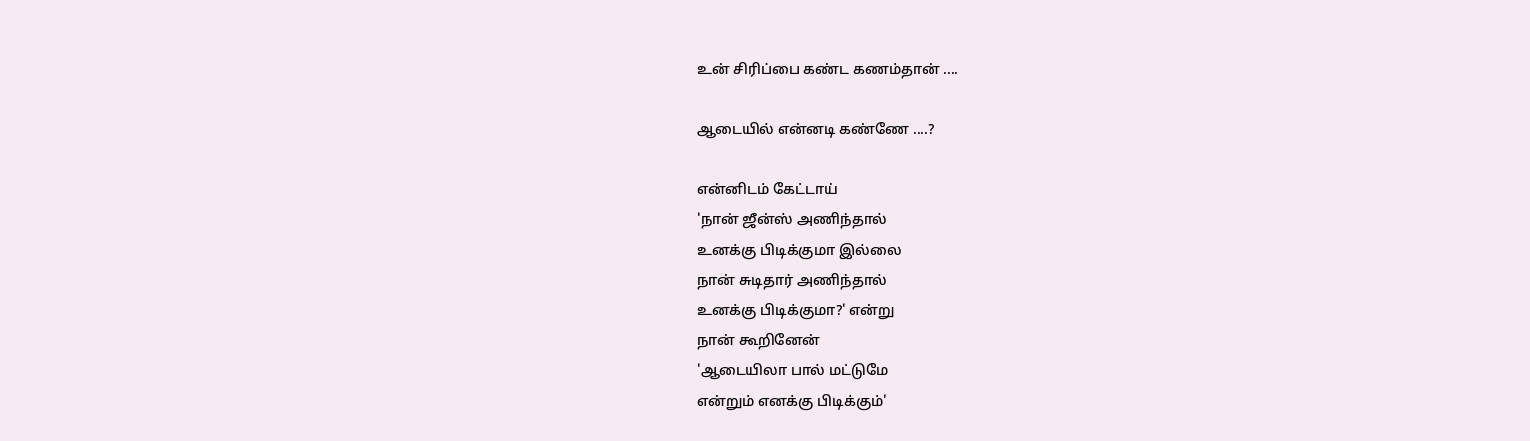உன் சிரிப்பை கண்ட கணம்தான் ....

ஆடையில் என்னடி கண்ணே ....?

என்னிடம் கேட்டாய்
'நான் ஜீன்ஸ் அணிந்தால்
உனக்கு பிடிக்குமா இல்லை
நான் சுடிதார் அணிந்தால்
உனக்கு பிடிக்குமா?' என்று
நான் கூறினேன்
'ஆடையிலா பால் மட்டுமே
என்றும் எனக்கு பிடிக்கும்'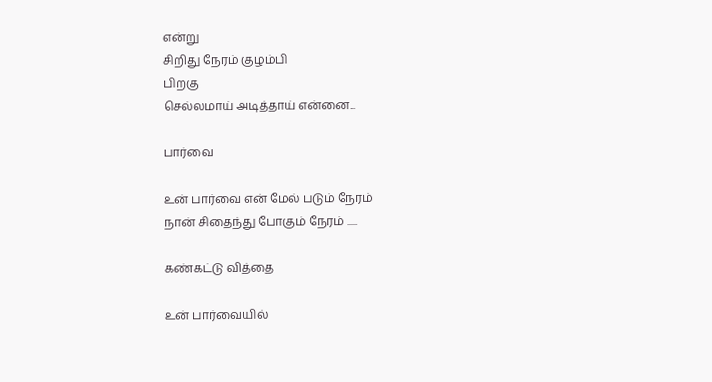என்று
சிறிது நேரம் குழம்பி
பிறகு
செல்லமாய் அடித்தாய் என்னை...

பார்வை

உன் பார்வை என் மேல் படும் நேரம்
நான் சிதைந்து போகும் நேரம் .....

கண்கட்டு வித்தை

உன் பார்வையில்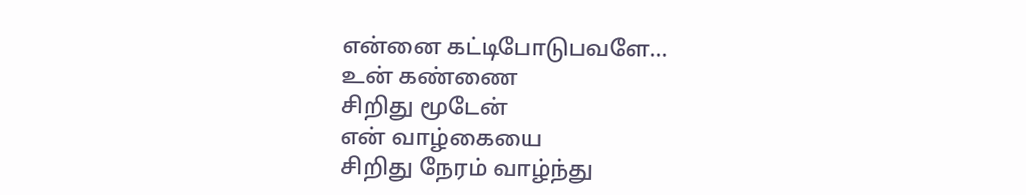என்னை கட்டிபோடுபவளே...
உன் கண்ணை
சிறிது மூடேன்
என் வாழ்கையை
சிறிது நேரம் வாழ்ந்து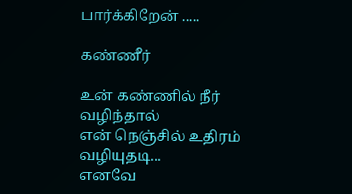பார்க்கிறேன் .....

கண்ணீர்

உன் கண்ணில் நீர் வழிந்தால்
என் நெஞ்சில் உதிரம் வழியுதடி...
எனவே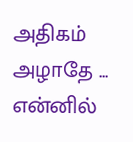அதிகம் அழாதே ...
என்னில்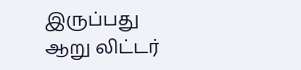இருப்பது
ஆறு லிட்டர்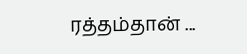ரத்தம்தான் ...